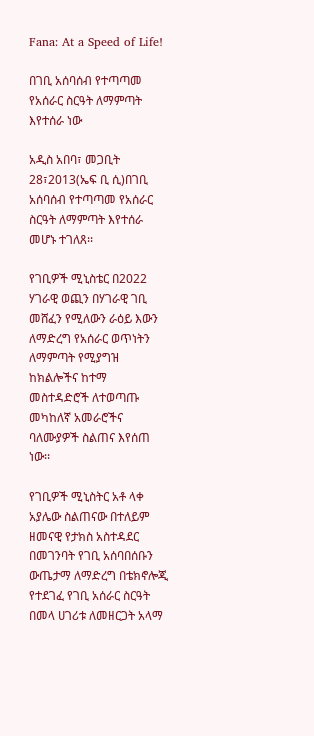Fana: At a Speed of Life!

በገቢ አሰባሰብ የተጣጣመ የአሰራር ስርዓት ለማምጣት እየተሰራ ነው

አዲስ አበባ፣ መጋቢት 28፣2013(ኤፍ ቢ ሲ)በገቢ አሰባሰብ የተጣጣመ የአሰራር ስርዓት ለማምጣት እየተሰራ መሆኑ ተገለጸ፡፡

የገቢዎች ሚኒስቴር በ2022 ሃገራዊ ወጪን በሃገራዊ ገቢ መሸፈን የሚለውን ራዕይ እውን ለማድረግ የአሰራር ወጥነትን ለማምጣት የሚያግዝ ከክልሎችና ከተማ መስተዳድሮች ለተወጣጡ መካከለኛ አመራሮችና ባለሙያዎች ስልጠና እየሰጠ ነው፡፡

የገቢዎች ሚኒስትር አቶ ላቀ አያሌው ስልጠናው በተለይም ዘመናዊ የታክስ አስተዳደር በመገንባት የገቢ አሰባበሰቡን ውጤታማ ለማድረግ በቴክኖሎጂ የተደገፈ የገቢ አሰራር ስርዓት በመላ ሀገሪቱ ለመዘርጋት አላማ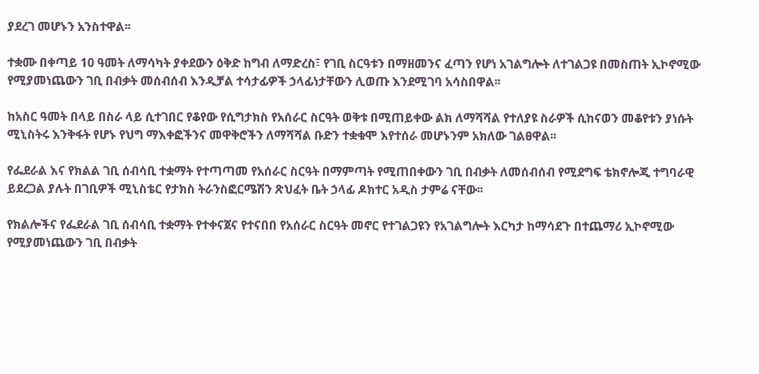ያደረገ መሆኑን አንስተዋል፡፡

ተቋሙ በቀጣይ 10 ዓመት ለማሳካት ያቀደውን ዕቅድ ከግብ ለማድረስ፣ የገቢ ስርዓቱን በማዘመንና ፈጣን የሆነ አገልግሎት ለተገልጋዩ በመስጠት ኢኮኖሚው የሚያመነጨውን ገቢ በብቃት መሰብሰብ እንዲቻል ተሳታፊዎች ኃላፊነታቸውን ሊወጡ እንደሚገባ አሳስበዋል፡፡

ከአስር ዓመት በላይ በስራ ላይ ሲተገበር የቆየው የሲግታክስ የአሰራር ስርዓት ወቅቱ በሚጠይቀው ልክ ለማሻሻል የተለያዩ ስራዎች ሲከናወን መቆየቱን ያነሱት ሚኒስትሩ እንቅፋት የሆኑ የህግ ማእቀፎችንና መዋቅሮችን ለማሻሻል ቡድን ተቋቁሞ እየተሰራ መሆኑንም አክለው ገልፀዋል፡፡

የፌደራል እና የክልል ገቢ ሰብሳቢ ተቋማት የተጣጣመ የአሰራር ስርዓት በማምጣት የሚጠበቀውን ገቢ በብቃት ለመሰብሰብ የሚደግፍ ቴክኖሎጂ ተግባራዊ ይደረጋል ያሉት በገቢዎች ሚኒስቴር የታክስ ትራንስፎርሜሽን ጽህፈት ቤት ኃላፊ ዶክተር አዲስ ታምሬ ናቸው፡፡

የክልሎችና የፌደራል ገቢ ሰብሳቢ ተቋማት የተቀናጀና የተናበበ የአሰራር ስርዓት መኖር የተገልጋዩን የአገልግሎት እርካታ ከማሳደጉ በተጨማሪ ኢኮኖሚው የሚያመነጨውን ገቢ በብቃት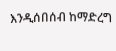እንዲሰበሰብ ከማድረግ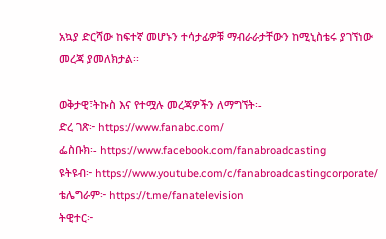አኳያ ድርሻው ከፍተኛ መሆኑን ተሳታፊዎቹ ማብራራታቸውን ከሚኒስቴሩ ያገኘነው መረጃ ያመለክታል፡፡

ወቅታዊ፣ትኩስ እና የተሟሉ መረጃዎችን ለማግኘት፡-
ድረ ገጽ፦ https://www.fanabc.com/
ፌስቡክ፡- https://www.facebook.com/fanabroadcasting
ዩትዩብ፦ https://www.youtube.com/c/fanabroadcastingcorporate/
ቴሌግራም፦ https://t.me/fanatelevision
ትዊተር፦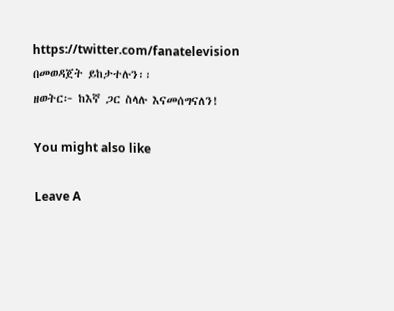https://twitter.com/fanatelevision በመወዳጀት ይከታተሉን፡፡
ዘወትር፦ ከእኛ ጋር ስላሉ እናመሰግናለን!

You might also like

Leave A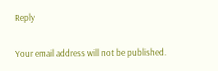Reply

Your email address will not be published.